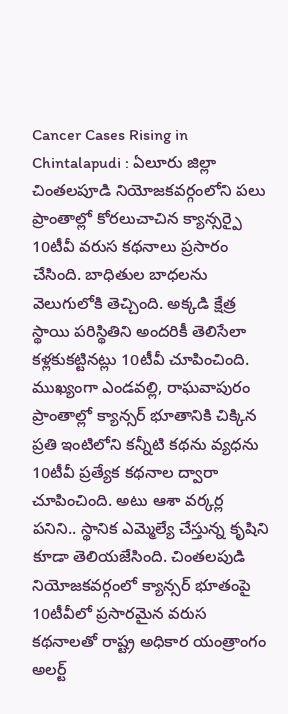Cancer Cases Rising in Chintalapudi : ఏలూరు జిల్లా చింతలపూడి నియోజకవర్గంలోని పలు ప్రాంతాల్లో కోరలుచాచిన క్యాన్సర్పై 10టీవీ వరుస కథనాలు ప్రసారం చేసింది. బాధితుల బాధలను వెలుగులోకి తెచ్చింది. అక్కడి క్షేత్ర స్థాయి పరిస్థితిని అందరికీ తెలిసేలా కళ్లకుకట్టినట్లు 10టీవీ చూపించింది. ముఖ్యంగా ఎండవల్లి, రాఘవాపురం ప్రాంతాల్లో క్యాన్సర్ భూతానికి చిక్కిన ప్రతి ఇంటిలోని కన్నీటి కథను వ్యధను 10టీవీ ప్రత్యేక కథనాల ద్వారా చూపించింది. అటు ఆశా వర్కర్ల పనిని.. స్థానిక ఎమ్మెల్యే చేస్తున్న కృషిని కూడా తెలియజేసింది. చింతలపుడి నియోజకవర్గంలో క్యాన్సర్ భూతంపై 10టీవీలో ప్రసారమైన వరుస కథనాలతో రాష్ట్ర అధికార యంత్రాంగం అలర్ట్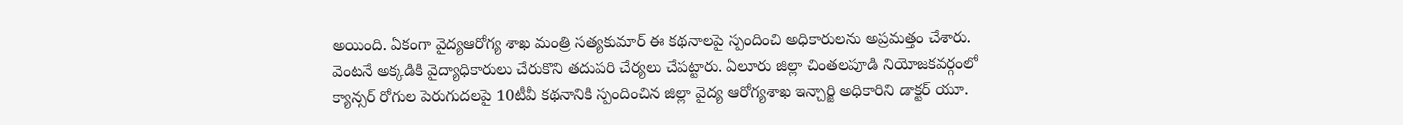అయింది. ఏకంగా వైద్యఆరోగ్య శాఖ మంత్రి సత్యకుమార్ ఈ కథనాలపై స్పందించి అధికారులను అప్రమత్తం చేశారు. వెంటనే అక్కడికి వైద్యాధికారులు చేరుకొని తదుపరి చేర్యలు చేపట్టారు. ఏలూరు జిల్లా చింతలపూడి నియోజకవర్గంలో క్యాన్సర్ రోగుల పెరుగుదలపై 10టీవీ కథనానికి స్పందించిన జిల్లా వైద్య ఆరోగ్యశాఖ ఇన్చార్జి అధికారిని డాక్టర్ యూ.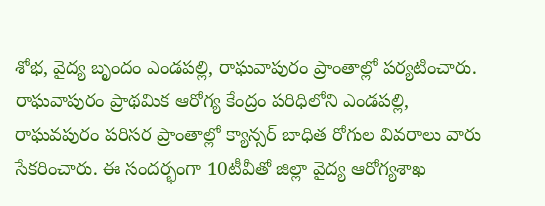శోభ, వైద్య బృందం ఎండపల్లి, రాఘవాపురం ప్రాంతాల్లో పర్యటించారు. రాఘవాపురం ప్రాథమిక ఆరోగ్య కేంద్రం పరిధిలోని ఎండపల్లి, రాఘవపురం పరిసర ప్రాంతాల్లో క్యాన్సర్ బాధిత రోగుల వివరాలు వారు సేకరించారు. ఈ సందర్భంగా 10టీవీతో జిల్లా వైద్య ఆరోగ్యశాఖ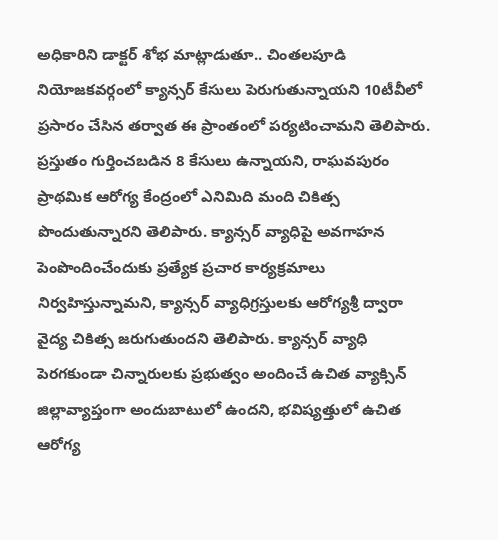అధికారిని డాక్టర్ శోభ మాట్లాడుతూ.. చింతలపూడి నియోజకవర్గంలో క్యాన్సర్ కేసులు పెరుగుతున్నాయని 10టీవీలో ప్రసారం చేసిన తర్వాత ఈ ప్రాంతంలో పర్యటించామని తెలిపారు. ప్రస్తుతం గుర్తించబడిన 8 కేసులు ఉన్నాయని, రాఘవపురం ప్రాథమిక ఆరోగ్య కేంద్రంలో ఎనిమిది మంది చికిత్స పొందుతున్నారని తెలిపారు. క్యాన్సర్ వ్యాధిపై అవగాహన పెంపొందించేందుకు ప్రత్యేక ప్రచార కార్యక్రమాలు నిర్వహిస్తున్నామని, క్యాన్సర్ వ్యాధిగ్రస్తులకు ఆరోగ్యశ్రీ ద్వారా వైద్య చికిత్స జరుగుతుందని తెలిపారు. క్యాన్సర్ వ్యాధి పెరగకుండా చిన్నారులకు ప్రభుత్వం అందించే ఉచిత వ్యాక్సిన్ జిల్లావ్యాప్తంగా అందుబాటులో ఉందని, భవిష్యత్తులో ఉచిత ఆరోగ్య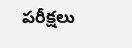పరీక్షలు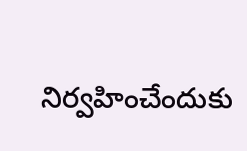నిర్వహించేందుకు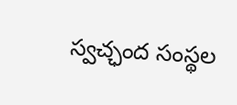స్వచ్ఛంద సంస్థల